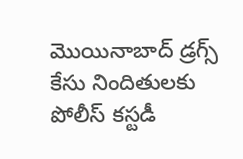మొయినాబాద్‌ డ్రగ్స్‌ కేసు నిందితులకు పోలీస్‌ కస్టడీ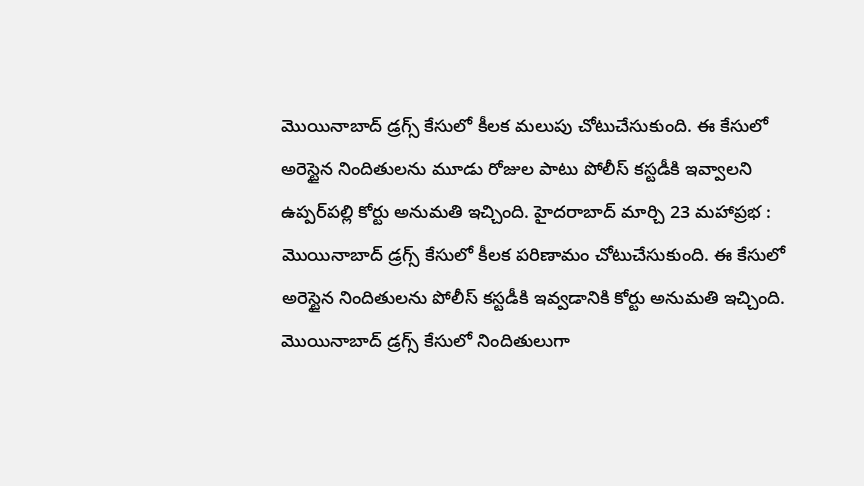మొయినాబాద్ డ్రగ్స్ కేసులో కీలక మలుపు చోటుచేసుకుంది. ఈ కేసులో అరెస్టైన నిందితులను మూడు రోజుల పాటు పోలీస్ కస్టడీకి ఇవ్వాలని ఉప్పర్‌పల్లి కోర్టు అనుమతి ఇచ్చింది. హైదరాబాద్ మార్చి 23 మహాప్రభ : మొయినాబాద్‌ డ్రగ్స్‌ కేసులో కీలక పరిణామం చోటుచేసుకుంది. ఈ కేసులో అరెస్టైన నిందితులను పోలీస్‌ కస్టడీకి ఇవ్వడానికి కోర్టు అనుమతి ఇచ్చింది. మొయినాబాద్‌ డ్రగ్స్‌ కేసులో నిందితులుగా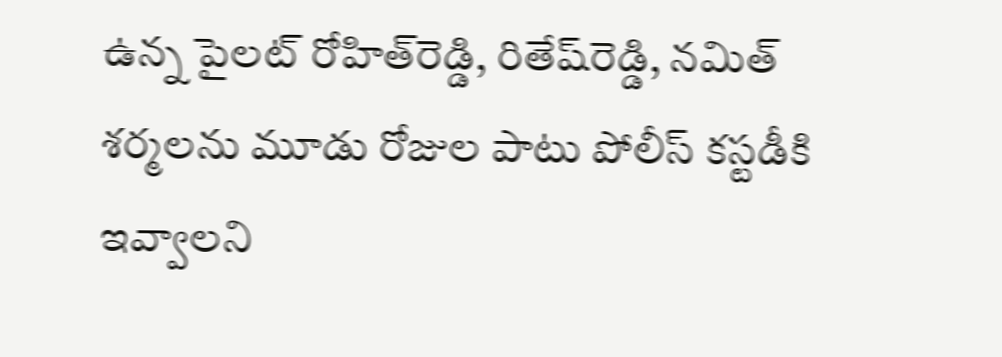ఉన్న పైలట్ రోహిత్‌రెడ్డి, రితేష్‌రెడ్డి, నమిత్‌ శర్మలను మూడు రోజుల పాటు పోలీస్‌ కస్టడీకి ఇవ్వాలని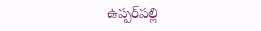ఉప్పర్‌పల్లి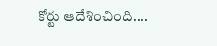కోర్టు ఆదేశించింది....